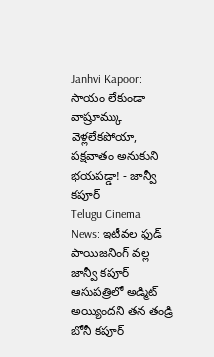Janhvi Kapoor: సాయం లేకుండా వాష్రూమ్కు వెళ్లలేకపోయా, పక్షవాతం అనుకుని భయపడ్డా! - జాన్వీ కపూర్
Telugu Cinema News: ఇటీవల ఫుడ్ పాయిజనింగ్ వల్ల జాన్వీ కపూర్ ఆసుపత్రిలో అడ్మిట్ అయ్యిందని తన తండ్రి బోనీ కపూర్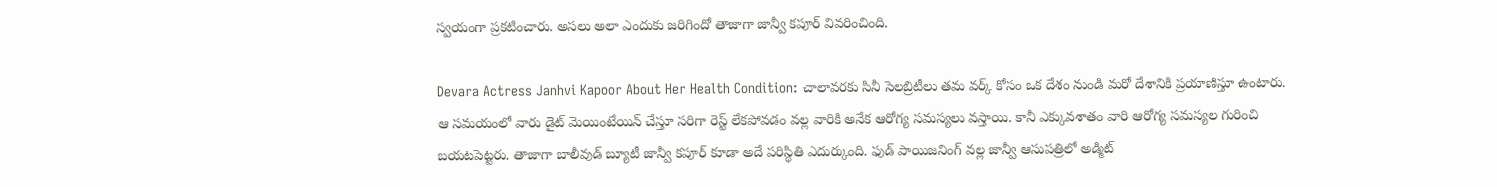స్వయంగా ప్రకటించారు. అసలు అలా ఎందుకు జరిగిందో తాజాగా జాన్వీ కపూర్ వివరించింది.

Devara Actress Janhvi Kapoor About Her Health Condition: చాలావరకు సినీ సెలబ్రిటీలు తమ వర్క్ కోసం ఒక దేశం నుండి మరో దేశానికి ప్రయాణిస్తూ ఉంటారు. ఆ సమయంలో వారు డైట్ మెయింటేయిన్ చేస్తూ సరిగా రెస్ట్ లేకపోవడం వల్ల వారికి అనేక ఆరోగ్య సమస్యలు వస్తాయి. కానీ ఎక్కువశాతం వారి ఆరోగ్య సమస్యల గురించి బయటపెట్టరు. తాజాగా బాలీవుడ్ బ్యూటీ జాన్వీ కపూర్ కూడా అదే పరిస్థితి ఎదుర్కుంది. ఫుడ్ పాయిజనింగ్ వల్ల జాన్వీ ఆసుపత్రిలో అడ్మిట్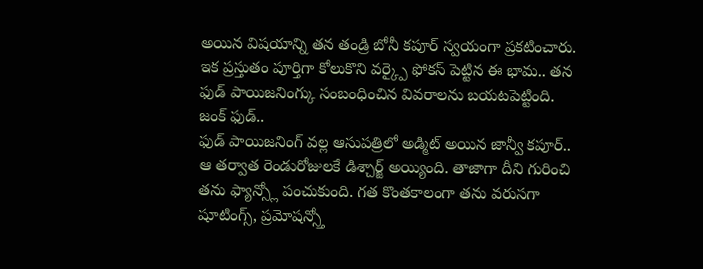అయిన విషయాన్ని తన తండ్రి బోనీ కపూర్ స్వయంగా ప్రకటించారు. ఇక ప్రస్తుతం పూర్తిగా కోలుకొని వర్క్పై ఫోకస్ పెట్టిన ఈ భామ.. తన ఫుడ్ పాయిజనింగ్కు సంబంధించిన వివరాలను బయటపెట్టింది.
జంక్ ఫుడ్..
ఫుడ్ పాయిజనింగ్ వల్ల ఆసుపత్రిలో అడ్మిట్ అయిన జాన్వీ కపూర్.. ఆ తర్వాత రెండురోజులకే డిశ్చార్జ్ అయ్యింది. తాజాగా దీని గురించి తను ఫ్యాన్స్లో పంచుకుంది. గత కొంతకాలంగా తను వరుసగా షూటింగ్స్, ప్రమోషన్స్తో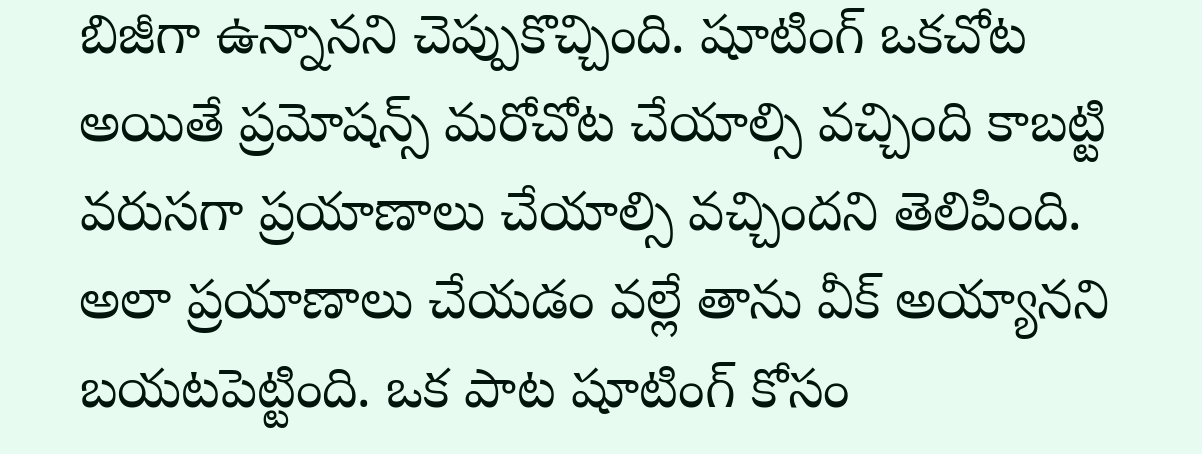బిజీగా ఉన్నానని చెప్పుకొచ్చింది. షూటింగ్ ఒకచోట అయితే ప్రమోషన్స్ మరోచోట చేయాల్సి వచ్చింది కాబట్టి వరుసగా ప్రయాణాలు చేయాల్సి వచ్చిందని తెలిపింది. అలా ప్రయాణాలు చేయడం వల్లే తాను వీక్ అయ్యానని బయటపెట్టింది. ఒక పాట షూటింగ్ కోసం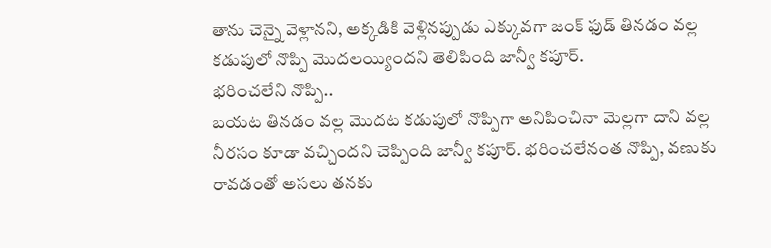తాను చెన్నై వెళ్లానని, అక్కడికి వెళ్లినప్పుడు ఎక్కువగా జంక్ ఫుడ్ తినడం వల్ల కడుపులో నొప్పి మొదలయ్యిందని తెలిపింది జాన్వీ కపూర్.
భరించలేని నొప్పి..
బయట తినడం వల్ల మొదట కడుపులో నొప్పిగా అనిపించినా మెల్లగా దాని వల్ల నీరసం కూడా వచ్చిందని చెప్పింది జాన్వీ కపూర్. భరించలేనంత నొప్పి, వణుకు రావడంతో అసలు తనకు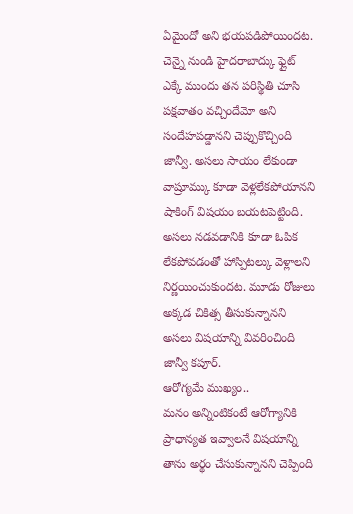ఏమైందో అని భయపడిపోయిందట. చెన్నై నుండి హైదరాబాద్కు ఫ్లైట్ ఎక్కే ముందు తన పరిస్థితి చూసి పక్షవాతం వచ్చిందేమో అని సందేహపడ్డానని చెప్పుకొచ్చింది జాన్వీ. అసలు సాయం లేకుండా వాష్రూమ్కు కూడా వెళ్లలేకపోయానని షాకింగ్ విషయం బయటపెట్టింది. అసలు నడవడానికి కూడా ఓపిక లేకపోవడంతో హాస్పిటల్కు వెళ్లాలని నిర్ణయించుకుందట. మూడు రోజులు అక్కడ చికిత్స తీసుకున్నానని అసలు విషయాన్ని వివరించింది జాన్వీ కపూర్.
ఆరోగ్యమే ముఖ్యం..
మనం అన్నింటికంటే ఆరోగ్యానికి ప్రాధాన్యత ఇవ్వాలనే విషయాన్ని తాను అర్థం చేసుకున్నానని చెప్పింది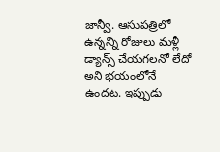జాన్వీ. ఆసుపత్రిలో ఉన్నన్ని రోజులు మళ్లీ డ్యాన్స్ చేయగలనో లేదో అని భయంలోనే ఉందట. ఇప్పుడు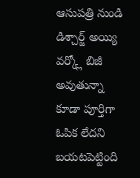ఆసుపత్రి నుండి డిశ్చార్జ్ అయ్యి వర్క్లో బిజీ అవుతున్నా కూడా పూర్తిగా ఓపిక లేదని బయటపెట్టింది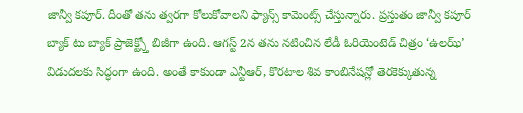జాన్వీ కపూర్. దీంతో తను త్వరగా కోలుకోవాలని ఫ్యాన్స్ కామెంట్స్ చేస్తున్నారు. ప్రస్తుతం జాన్వీ కపూర్ బ్యాక్ టు బ్యాక్ ప్రాజెక్ట్స్తో బిజీగా ఉంది. ఆగస్ట్ 2న తను నటించిన లేడీ ఓరియెంటెడ్ చిత్రం ‘ఉలఝ్’ విడుదలకు సిద్ధంగా ఉంది. అంతే కాకుండా ఎన్టీఆర్, కొరటాల శివ కాంబినేషన్లో తెరకెక్కుతున్న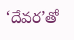‘దేవర’తో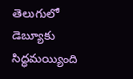తెలుగులో డెబ్యూకు సిద్ధమయ్యింది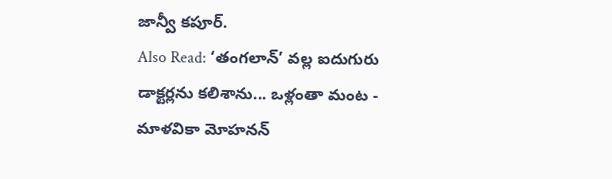జాన్వీ కపూర్.
Also Read: ‘తంగలాన్’ వల్ల ఐదుగురు డాక్టర్లను కలిశాను... ఒళ్లంతా మంట - మాళవికా మోహనన్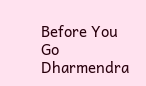Before You Go
Dharmendra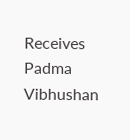Receives Padma Vibhushan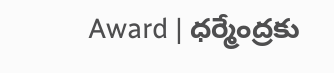Award | ధర్మేంద్రకు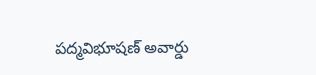పద్మవిభూషణ్ అవార్డు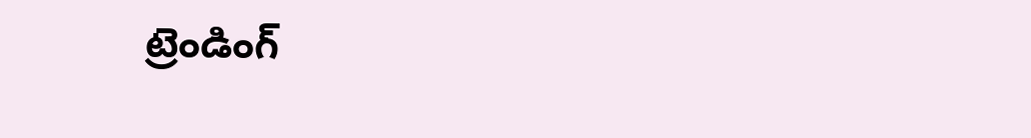ట్రెండింగ్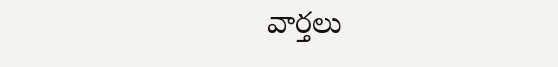వార్తలు